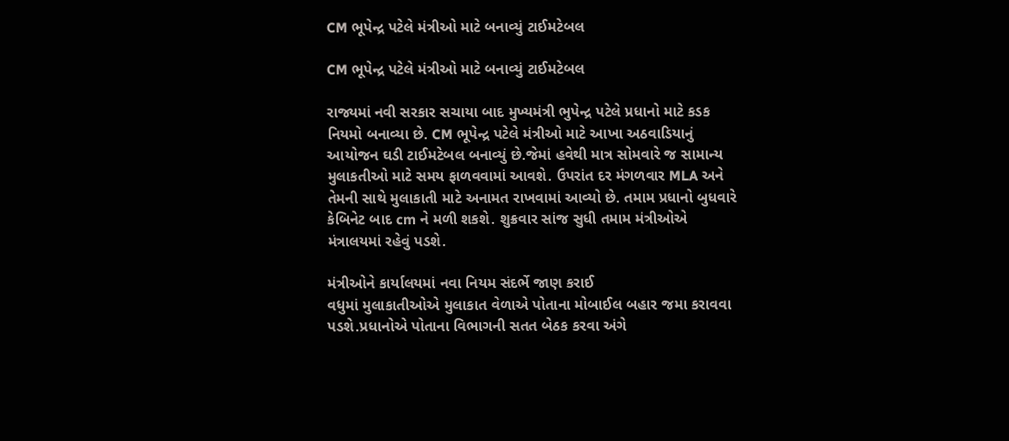CM ભૂપેન્દ્ર પટેલે મંત્રીઓ માટે બનાવ્યું ટાઈમટેબલ

CM ભૂપેન્દ્ર પટેલે મંત્રીઓ માટે બનાવ્યું ટાઈમટેબલ

રાજ્યમાં નવી સરકાર સચાયા બાદ મુખ્યમંત્રી ભુપેન્દ્ર પટેલે પ્રધાનો માટે કડક નિયમો બનાવ્યા છે. CM ભૂપેન્દ્ર પટેલે મંત્રીઓ માટે આખા અઠવાડિયાનું આયોજન ઘડી ટાઈમટેબલ બનાવ્યું છે.જેમાં હવેથી માત્ર સોમવારે જ સામાન્ય મુલાકતીઓ માટે સમય ફાળવવામાં આવશે. ઉપરાંત દર મંગળવાર MLA અને તેમની સાથે મુલાકાતી માટે અનામત રાખવામાં આવ્યો છે. તમામ પ્રધાનો બુધવારે કેબિનેટ બાદ cm ને મળી શકશે. શુક્રવાર સાંજ સુધી તમામ મંત્રીઓએ મંત્રાલયમાં રહેવું પડશે.

મંત્રીઓને કાર્યાલયમાં નવા નિયમ સંદર્ભે જાણ કરાઈ
વધુમાં મુલાકાતીઓએ મુલાકાત વેળાએ પોતાના મોબાઈલ બહાર જમા કરાવવા પડશે.પ્રધાનોએ પોતાના વિભાગની સતત બેઠક કરવા અંગે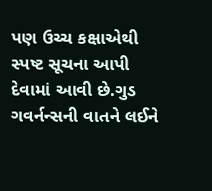પણ ઉચ્ચ કક્ષાએથી સ્પષ્ટ સૂચના આપી દેવામાં આવી છે.ગુડ ગવર્નન્સની વાતને લઈને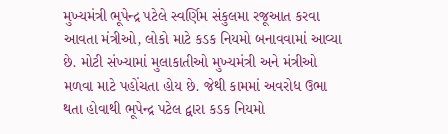મુખ્યમંત્રી ભૂપેન્દ્ર પટેલે સ્વર્ણિમ સંકુલમા રજૂઆત કરવા આવતા મંત્રીઓ, લોકો માટે કડક નિયમો બનાવવામાં આવ્યા છે. મોટી સંખ્યામાં મુલાકાતીઓ મુખ્યમંત્રી અને મંત્રીઓ મળવા માટે પહોંચતા હોય છે. જેથી કામમાં અવરોધ ઉભા થતા હોવાથી ભૂપેન્દ્ર પટેલ દ્વારા કડક નિયમો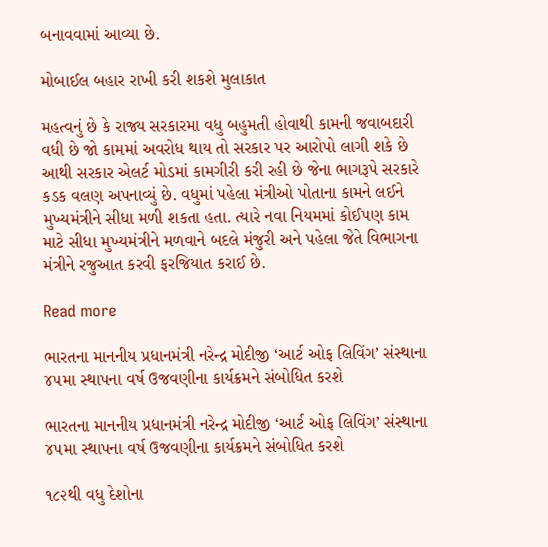બનાવવામાં આવ્યા છે.

મોબાઈલ બહાર રાખી કરી શકશે મુલાકાત

મહત્વનું છે કે રાજ્ય સરકારમા વધુ બહુમતી હોવાથી કામની જવાબદારી વધી છે જો કામમાં અવરોધ થાય તો સરકાર પર આરોપો લાગી શકે છે આથી સરકાર એલર્ટ મોડમાં કામગીરી કરી રહી છે જેના ભાગરૂપે સરકારે કડક વલણ અપનાવ્યું છે. વધુમાં પહેલા મંત્રીઓ પોતાના કામને લઈને મુખ્યમંત્રીને સીધા મળી શકતા હતા. ત્યારે નવા નિયમમાં કોઈપણ કામ માટે સીધા મુખ્યમંત્રીને મળવાને બદલે મંજુરી અને પહેલા જેતે વિભાગના મંત્રીને રજુઆત કરવી ફરજિયાત કરાઈ છે.

Read more

ભારતના માનનીય પ્રધાનમંત્રી નરેન્દ્ર મોદીજી ‘આર્ટ ઓફ લિવિંગ’ સંસ્થાના ૪૫મા સ્થાપના વર્ષ ઉજવણીના કાર્યક્રમને સંબોધિત કરશે

ભારતના માનનીય પ્રધાનમંત્રી નરેન્દ્ર મોદીજી ‘આર્ટ ઓફ લિવિંગ’ સંસ્થાના ૪૫મા સ્થાપના વર્ષ ઉજવણીના કાર્યક્રમને સંબોધિત કરશે

૧૮૨થી વધુ દેશોના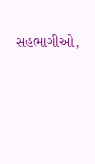સહભાગીઓ,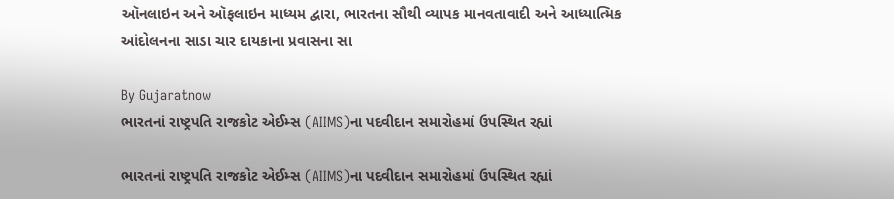ઑનલાઇન અને ઑફલાઇન માધ્યમ દ્વારા, ભારતના સૌથી વ્યાપક માનવતાવાદી અને આધ્યાત્મિક આંદોલનના સાડા ચાર દાયકાના પ્રવાસના સા

By Gujaratnow
ભારતનાં રાષ્ટ્રપતિ રાજકોટ એઈમ્સ (AIIMS)ના પદવીદાન સમારોહમાં ઉપસ્થિત રહ્યાં

ભારતનાં રાષ્ટ્રપતિ રાજકોટ એઈમ્સ (AIIMS)ના પદવીદાન સમારોહમાં ઉપસ્થિત રહ્યાં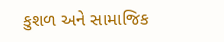કુશળ અને સામાજિક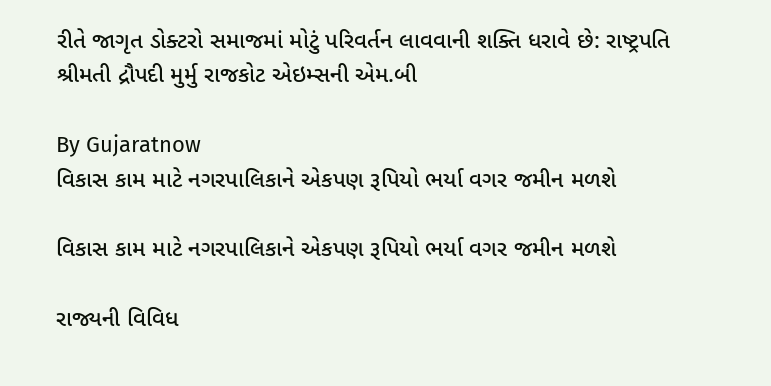રીતે જાગૃત ડોક્ટરો સમાજમાં મોટું પરિવર્તન લાવવાની શક્તિ ધરાવે છે: રાષ્ટ્રપતિ શ્રીમતી દ્રૌપદી મુર્મુ રાજકોટ એઇમ્સની એમ.બી

By Gujaratnow
વિકાસ કામ માટે નગરપાલિકાને એકપણ રૂપિયો ભર્યા વગર જમીન મળશે

વિકાસ કામ માટે નગરપાલિકાને એકપણ રૂપિયો ભર્યા વગર જમીન મળશે

રાજ્યની વિવિધ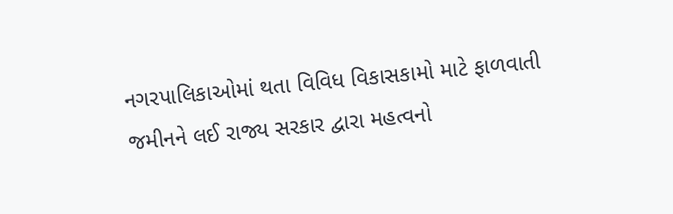નગરપાલિકાઓમાં થતા વિવિધ વિકાસકામો માટે ફાળવાતી જમીનને લઈ રાજ્ય સરકાર દ્વારા મહત્વનો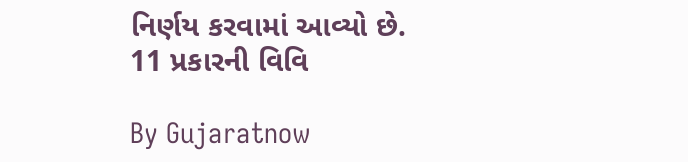નિર્ણય કરવામાં આવ્યો છે. 11 પ્રકારની વિવિ

By Gujaratnow